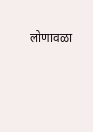लोणावळा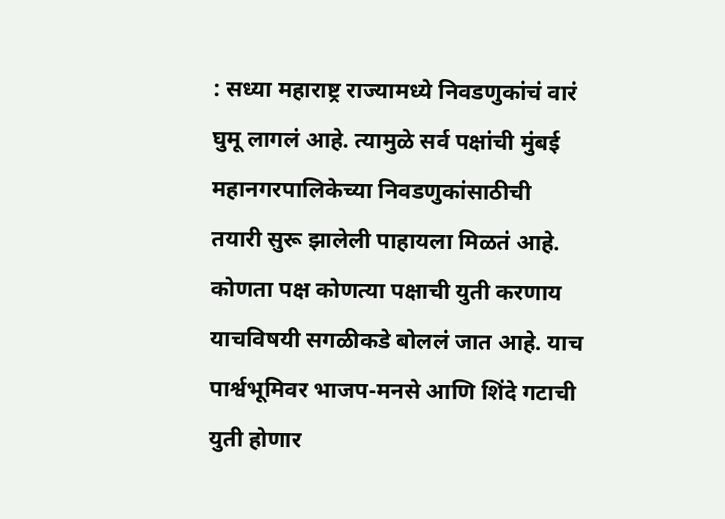: सध्या महाराष्ट्र राज्यामध्ये निवडणुकांचं वारं घुमू लागलं आहे. त्यामुळे सर्व पक्षांची मुंबई महानगरपालिकेच्या निवडणुकांसाठीची तयारी सुरू झालेली पाहायला मिळतं आहे. कोणता पक्ष कोणत्या पक्षाची युती करणाय याचविषयी सगळीकडे बोललं जात आहे. याच पार्श्वभूमिवर भाजप-मनसे आणि शिंदे गटाची युती होणार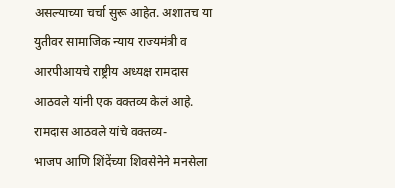असल्याच्या चर्चा सुरू आहेत. अशातच या युतीवर सामाजिक न्याय राज्यमंत्री व आरपीआयचे राष्ट्रीय अध्यक्ष रामदास आठवले यांनी एक वक्तव्य केलं आहे.
रामदास आठवले यांचे वक्तव्य-
भाजप आणि शिंदेंच्या शिवसेनेने मनसेला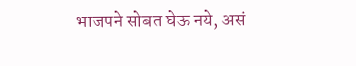भाजपने सोबत घेऊ नये, असं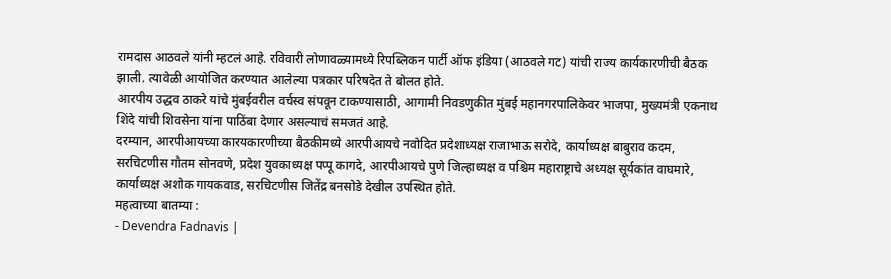रामदास आठवले यांनी म्हटलं आहे. रविवारी लोणावळ्यामध्ये रिपब्लिकन पार्टी ऑफ इंडिया (आठवले गट) यांची राज्य कार्यकारणीची बैठक झाली. त्यावेळी आयोजित करण्यात आलेल्या पत्रकार परिषदेत ते बोलत होते.
आरपीय उद्धव ठाकरे यांचे मुंबईवरील वर्चस्व संपवून टाकण्यासाठी, आगामी निवडणुकीत मुंबई महानगरपालिकेवर भाजपा, मुख्यमंत्री एकनाथ शिंदे यांची शिवसेना यांना पाठिंबा देणार असल्याचं समजतं आहे.
दरम्यान, आरपीआयच्या कारयकारणीच्या बैठकीमध्ये आरपीआयचे नवोदित प्रदेशाध्यक्ष राजाभाऊ सरोदे, कार्याध्यक्ष बाबुराव कदम, सरचिटणीस गौतम सोनवणे, प्रदेश युवकाध्यक्ष पप्पू कागदे, आरपीआयचे पुणे जिल्हाध्यक्ष व पश्चिम महाराष्ट्राचे अध्यक्ष सूर्यकांत वाघमारे, कार्याध्यक्ष अशोक गायकवाड, सरचिटणीस जितेंद्र बनसोडे देखील उपस्थित होते.
महत्वाच्या बातम्या :
- Devendra Fadnavis |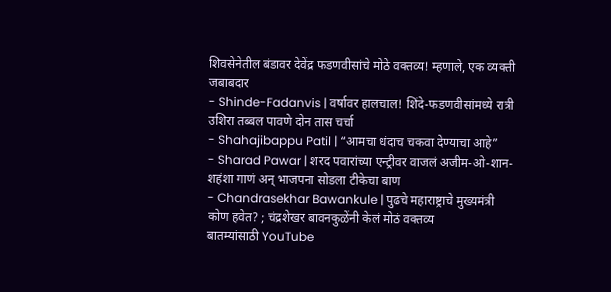शिवसेनेतील बंडावर देवेंद्र फडणवीसांचे मोठे वक्तव्य! म्हणाले, एक व्यक्ती जबाबदार
- Shinde-Fadanvis | वर्षावर हालचाल! शिंदे-फडणवीसांमध्ये रात्री उशिरा तब्बल पावणे दोन तास चर्चा
- Shahajibappu Patil | “आमचा धंदाच चकवा देण्याचा आहे”
- Sharad Pawar | शरद पवारांच्या एन्ट्रीवर वाजलं अजीम-ओ-शान-शहंशा गाणं अन् भाजपना सोडला टीकेचा बाण
- Chandrasekhar Bawankule | पुढचे महाराष्ट्राचे मुख्यमंत्री कोण हवेत? ; चंद्रशेखर बावनकुळेंनी केलं मोठं वक्तव्य
बातम्यांसाठी YouTube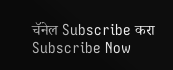चॅनेल Subscribe करा
Subscribe Now